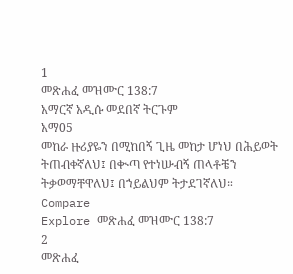1
መጽሐፈ መዝሙር 138:7
አማርኛ አዲሱ መደበኛ ትርጉም
አማ05
መከራ ዙሪያዬን በሚከበኝ ጊዜ መከታ ሆነህ በሕይወት ትጠብቀኛለህ፤ በቊጣ የተነሡብኝ ጠላቶቼን ትቃወማቸዋለህ፤ በኀይልህም ትታደገኛለህ።
Compare
Explore መጽሐፈ መዝሙር 138:7
2
መጽሐፈ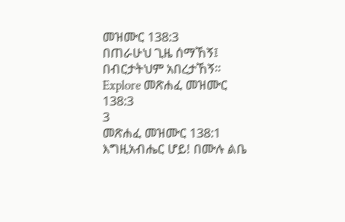መዝሙር 138:3
በጠራሁህ ጊዜ ሰማኸኝ፤ በብርታትህም አበረታኸኝ።
Explore መጽሐፈ መዝሙር 138:3
3
መጽሐፈ መዝሙር 138:1
እግዚአብሔር ሆይ! በሙሉ ልቤ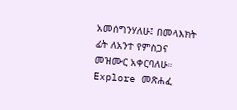አመሰግንሃለሁ፤ በመላእክት ፊት ለአንተ የምስጋና መዝሙር አቀርባለሁ።
Explore መጽሐፈ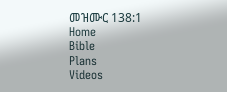መዝሙር 138:1
Home
Bible
Plans
Videos